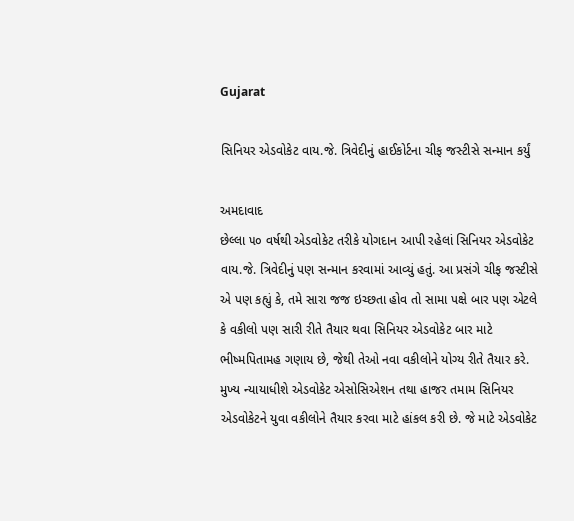Gujarat

સિનિયર એડવોકેટ વાય.જે. ત્રિવેદીનું હાઈકોર્ટના ચીફ જસ્ટીસે સન્માન કર્યું

અમદાવાદ
છેલ્લા ૫૦ વર્ષથી એડવોકેટ તરીકે યોગદાન આપી રહેલાં સિનિયર એડવોકેટ વાય.જે. ત્રિવેદીનું પણ સન્માન કરવામાં આવ્યું હતું. આ પ્રસંગે ચીફ જસ્ટીસે એ પણ કહ્યું કે, તમે સારા જજ ઇચ્છતા હોવ તો સામા પક્ષે બાર પણ એટલે કે વકીલો પણ સારી રીતે તૈયાર થવા સિનિયર એડવોકેટ બાર માટે ભીષ્મપિતામહ ગણાય છે, જેથી તેઓ નવા વકીલોને યોગ્ય રીતે તૈયાર કરે. મુખ્ય ન્યાયાધીશે એડવોકેટ એસોસિએશન તથા હાજર તમામ સિનિયર એડવોકેટને યુવા વકીલોને તૈયાર કરવા માટે હાંકલ કરી છે. જે માટે એડવોકેટ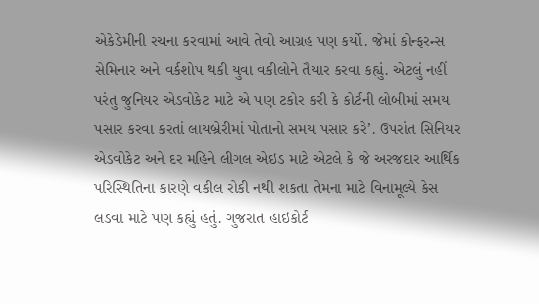એકેડેમીની રચના કરવામાં આવે તેવો આગ્રહ પણ કર્યો. જેમાં કોન્ફરન્સ સેમિનાર અને વર્કશોપ થકી યુવા વકીલોને તૈયાર કરવા કહ્યું. એટલું નહીં પરંતુ જુનિયર એડવોકેટ માટે એ પણ ટકોર કરી કે કોર્ટની લોબીમાં સમય પસાર કરવા કરતાં લાયબ્રેરીમાં પોતાનો સમય પસાર કરે’. ઉપરાંત સિનિયર એડવોકેટ અને દર મહિને લીગલ એઇડ માટે એટલે કે જે અરજદાર આર્થિક પરિસ્થિતિના કારણે વકીલ રોકી નથી શકતા તેમના માટે વિનામૂલ્યે કેસ લડવા માટે પણ કહ્યું હતું. ગુજરાત હાઇકોર્ટ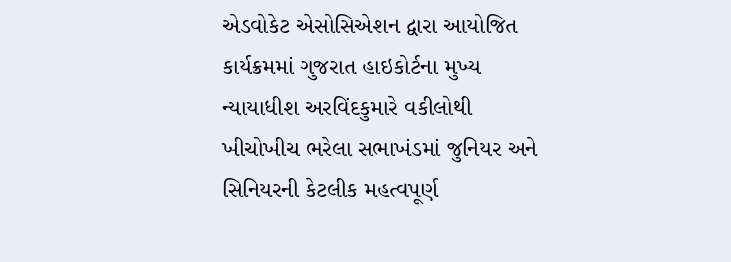એડવોકેટ એસોસિએશન દ્વારા આયોજિત કાર્યક્રમમાં ગુજરાત હાઇકોર્ટના મુખ્ય ન્યાયાધીશ અરવિંદકુમારે વકીલોથી ખીચોખીચ ભરેલા સભાખંડમાં જુનિયર અને સિનિયરની કેટલીક મહત્વપૂર્ણ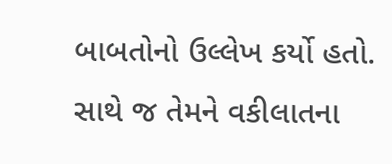બાબતોનો ઉલ્લેખ કર્યો હતો. સાથે જ તેમને વકીલાતના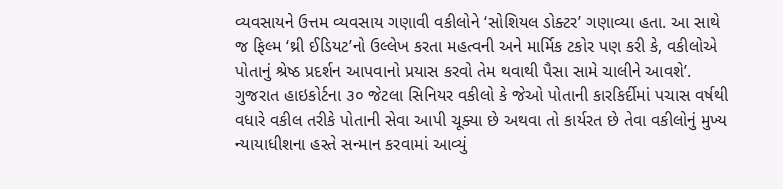વ્યવસાયને ઉત્તમ વ્યવસાય ગણાવી વકીલોને ‘સોશિયલ ડોક્ટર’ ગણાવ્યા હતા. આ સાથે જ ફિલ્મ ‘થ્રી ઈડિયટ’નો ઉલ્લેખ કરતા મહત્વની અને માર્મિક ટકોર પણ કરી કે, વકીલોએ પોતાનું શ્રેષ્ઠ પ્રદર્શન આપવાનો પ્રયાસ કરવો તેમ થવાથી પૈસા સામે ચાલીને આવશે’. ગુજરાત હાઇકોર્ટના ૩૦ જેટલા સિનિયર વકીલો કે જેઓ પોતાની કારકિર્દીમાં પચાસ વર્ષથી વધારે વકીલ તરીકે પોતાની સેવા આપી ચૂક્યા છે અથવા તો કાર્યરત છે તેવા વકીલોનું મુખ્ય ન્યાયાધીશના હસ્તે સન્માન કરવામાં આવ્યું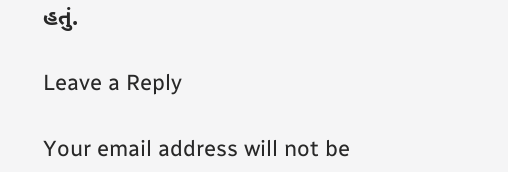હતું.

Leave a Reply

Your email address will not be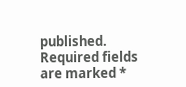published. Required fields are marked *